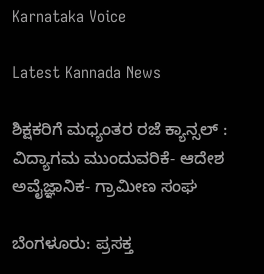Karnataka Voice

Latest Kannada News

ಶಿಕ್ಷಕರಿಗೆ ಮಧ್ಯಂತರ ರಜೆ ಕ್ಯಾನ್ಸಲ್ : ವಿದ್ಯಾಗಮ ಮುಂದುವರಿಕೆ- ಆದೇಶ ಅವೈಜ್ಞಾನಿಕ- ಗ್ರಾಮೀಣ ಸಂಘ

ಬೆಂಗಳೂರು: ಪ್ರಸಕ್ತ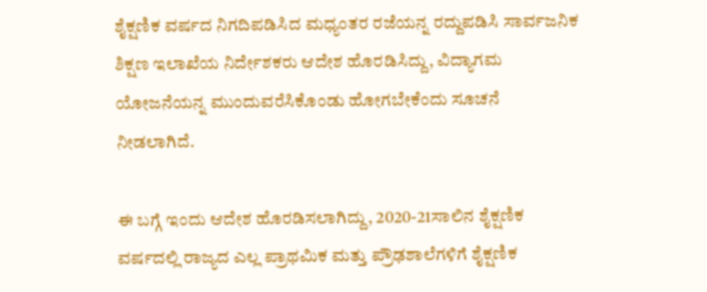ಶೈಕ್ಷಣಿಕ ವರ್ಷದ ನಿಗದಿಪಡಿಸಿದ ಮಧ್ಯಂತರ ರಜೆಯನ್ನ ರದ್ದುಪಡಿಸಿ ಸಾರ್ವಜನಿಕ ಶಿಕ್ಷಣ ಇಲಾಖೆಯ ನಿರ್ದೇಶಕರು ಆದೇಶ ಹೊರಡಿಸಿದ್ದು, ವಿದ್ಯಾಗಮ ಯೋಜನೆಯನ್ನ ಮುಂದುವರೆಸಿಕೊಂಡು ಹೋಗಬೇಕೆಂದು ಸೂಚನೆ ನೀಡಲಾಗಿದೆ.

ಈ ಬಗ್ಗೆ ಇಂದು ಆದೇಶ ಹೊರಡಿಸಲಾಗಿದ್ದು, 2020-21ಸಾಲಿನ ಶೈಕ್ಷಣಿಕ ವರ್ಷದಲ್ಲಿ ರಾಜ್ಯದ ಎಲ್ಲ ಪ್ರಾಥಮಿಕ ಮತ್ತು ಪ್ರೌಢಶಾಲೆಗಳಿಗೆ ಶೈಕ್ಷಣಿಕ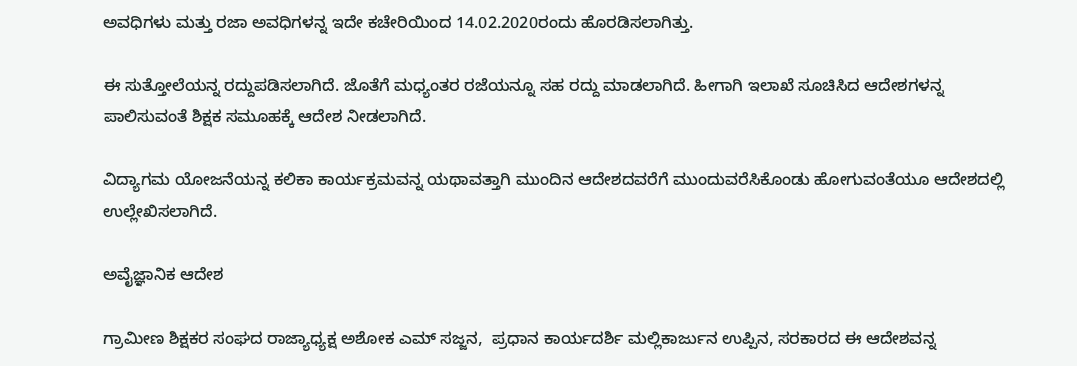ಅವಧಿಗಳು ಮತ್ತು ರಜಾ ಅವಧಿಗಳನ್ನ ಇದೇ ಕಚೇರಿಯಿಂದ 14.02.2020ರಂದು ಹೊರಡಿಸಲಾಗಿತ್ತು.

ಈ ಸುತ್ತೋಲೆಯನ್ನ ರದ್ದುಪಡಿಸಲಾಗಿದೆ. ಜೊತೆಗೆ ಮಧ್ಯಂತರ ರಜೆಯನ್ನೂ ಸಹ ರದ್ದು ಮಾಡಲಾಗಿದೆ. ಹೀಗಾಗಿ ಇಲಾಖೆ ಸೂಚಿಸಿದ ಆದೇಶಗಳನ್ನ ಪಾಲಿಸುವಂತೆ ಶಿಕ್ಷಕ ಸಮೂಹಕ್ಕೆ ಆದೇಶ ನೀಡಲಾಗಿದೆ.

ವಿದ್ಯಾಗಮ ಯೋಜನೆಯನ್ನ ಕಲಿಕಾ ಕಾರ್ಯಕ್ರಮವನ್ನ ಯಥಾವತ್ತಾಗಿ ಮುಂದಿನ ಆದೇಶದವರೆಗೆ ಮುಂದುವರೆಸಿಕೊಂಡು ಹೋಗುವಂತೆಯೂ ಆದೇಶದಲ್ಲಿ ಉಲ್ಲೇಖಿಸಲಾಗಿದೆ.

ಅವೈಜ್ಞಾನಿಕ ಆದೇಶ

ಗ್ರಾಮೀಣ ಶಿಕ್ಷಕರ ಸಂಘದ ರಾಜ್ಯಾಧ್ಯಕ್ಷ ಅಶೋಕ ಎಮ್ ಸಜ್ಜನ,  ಪ್ರಧಾನ ಕಾರ್ಯದರ್ಶಿ ಮಲ್ಲಿಕಾರ್ಜುನ ಉಪ್ಪಿನ, ಸರಕಾರದ ಈ ಆದೇಶವನ್ನ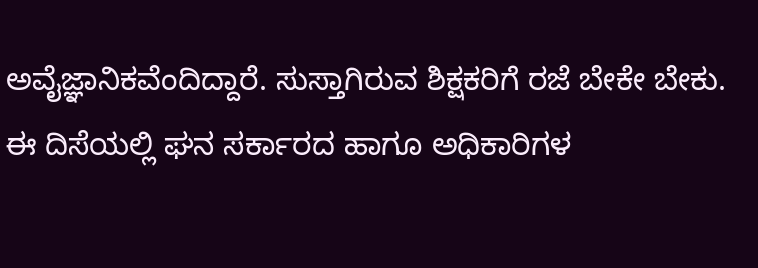ಅವೈಜ್ಞಾನಿಕವೆಂದಿದ್ದಾರೆ. ಸುಸ್ತಾಗಿರುವ ಶಿಕ್ಷಕರಿಗೆ ರಜೆ ಬೇಕೇ ಬೇಕು. ಈ ದಿಸೆಯಲ್ಲಿ ಘನ ಸರ್ಕಾರದ ಹಾಗೂ ಅಧಿಕಾರಿಗಳ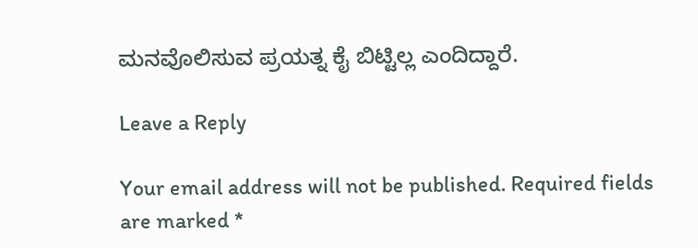ಮನವೊಲಿಸುವ ಪ್ರಯತ್ನ ಕೈ ಬಿಟ್ಟಿಲ್ಲ ಎಂದಿದ್ದಾರೆ.

Leave a Reply

Your email address will not be published. Required fields are marked *